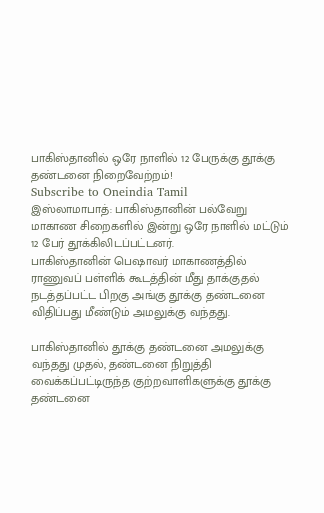பாகிஸ்தானில் ஒரே நாளில் 12 பேருக்கு தூக்கு தண்டனை நிறைவேற்றம்!
Subscribe to Oneindia Tamil
இஸ்லாமாபாத்: பாகிஸ்தானின் பல்வேறு மாகாண சிறைகளில் இன்று ஒரே நாளில் மட்டும் 12 பேர் தூக்கிலிடப்பட்டனர்.
பாகிஸ்தானின் பெஷாவர் மாகாணத்தில் ராணுவப் பள்ளிக் கூடத்தின் மீது தாக்குதல் நடத்தப்பட்ட பிறகு அங்கு தூக்கு தண்டனை விதிப்பது மீண்டும் அமலுக்கு வந்தது.

பாகிஸ்தானில் தூக்கு தண்டனை அமலுக்கு வந்தது முதல், தண்டனை நிறுத்தி வைக்கப்பட்டிருந்த குற்றவாளிகளுக்கு தூக்கு தண்டனை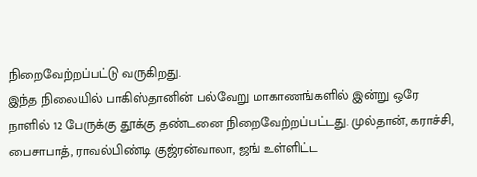நிறைவேற்றப்பட்டு வருகிறது.
இந்த நிலையில் பாகிஸ்தானின் பல்வேறு மாகாணங்களில் இன்று ஒரே நாளில் 12 பேருக்கு தூக்கு தண்டனை நிறைவேற்றப்பட்டது. முல்தான், கராச்சி, பைசாபாத், ராவல்பிண்டி குஜ்ரன்வாலா, ஜங் உள்ளிட்ட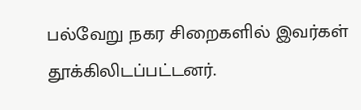பல்வேறு நகர சிறைகளில் இவர்கள் தூக்கிலிடப்பட்டனர்.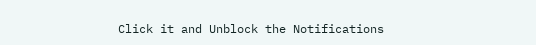Click it and Unblock the Notifications